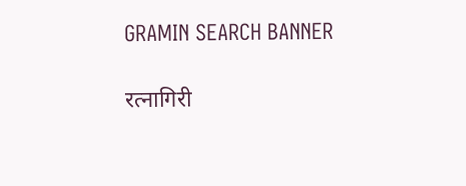GRAMIN SEARCH BANNER

रत्नागिरी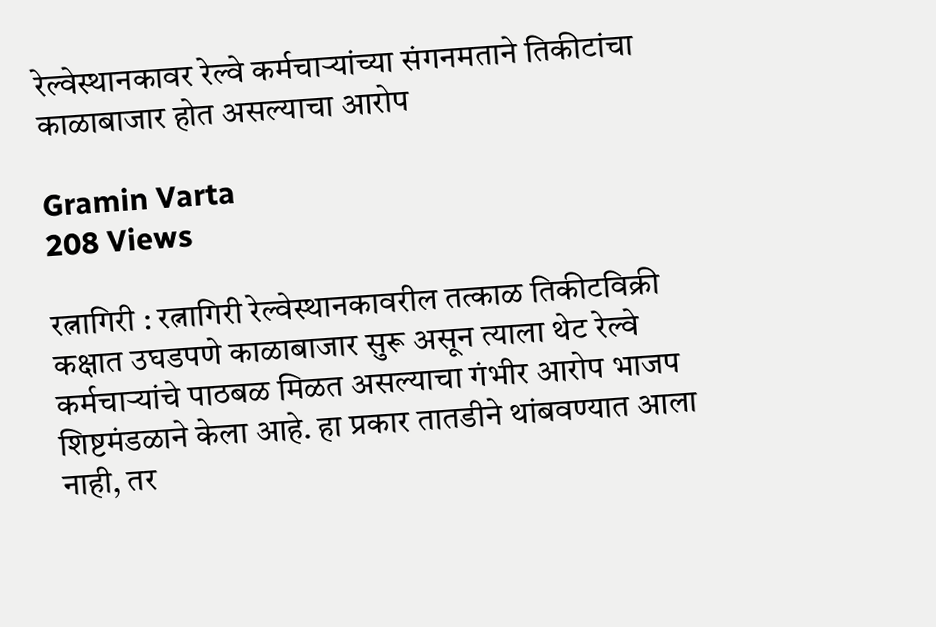रेल्वेस्थानकावर रेल्वे कर्मचाऱ्यांच्या संगनमताने तिकीटांचा काळाबाजार होत असल्याचा आरोप

Gramin Varta
208 Views

रत्नागिरी : रत्नागिरी रेल्वेस्थानकावरील तत्काळ तिकीटविक्री कक्षात उघडपणे काळाबाजार सुरू असून त्याला थेट रेल्वे कर्मचाऱ्यांचे पाठबळ मिळत असल्याचा गंभीर आरोप भाजप शिष्टमंडळाने केला आहे. हा प्रकार तातडीने थांबवण्यात आला नाही, तर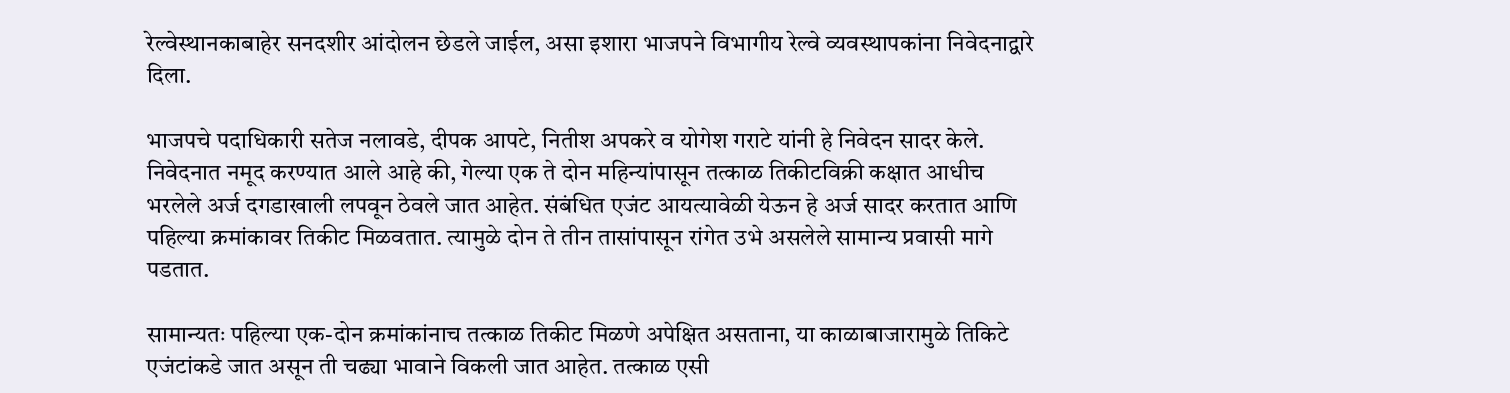रेल्वेस्थानकाबाहेर सनदशीर आंदोलन छेडले जाईल, असा इशारा भाजपने विभागीय रेल्वे व्यवस्थापकांना निवेदनाद्वारे दिला.

भाजपचे पदाधिकारी सतेज नलावडे, दीपक आपटे, नितीश अपकरे व योगेश गराटे यांनी हे निवेदन सादर केले. निवेदनात नमूद करण्यात आले आहे की, गेल्या एक ते दोन महिन्यांपासून तत्काळ तिकीटविक्री कक्षात आधीच भरलेले अर्ज दगडाखाली लपवून ठेवले जात आहेत. संबंधित एजंट आयत्यावेळी येऊन हे अर्ज सादर करतात आणि पहिल्या क्रमांकावर तिकीट मिळवतात. त्यामुळे दोन ते तीन तासांपासून रांगेत उभे असलेले सामान्य प्रवासी मागे पडतात.

सामान्यतः पहिल्या एक-दोन क्रमांकांनाच तत्काळ तिकीट मिळणे अपेक्षित असताना, या काळाबाजारामुळे तिकिटे एजंटांकडे जात असून ती चढ्या भावाने विकली जात आहेत. तत्काळ एसी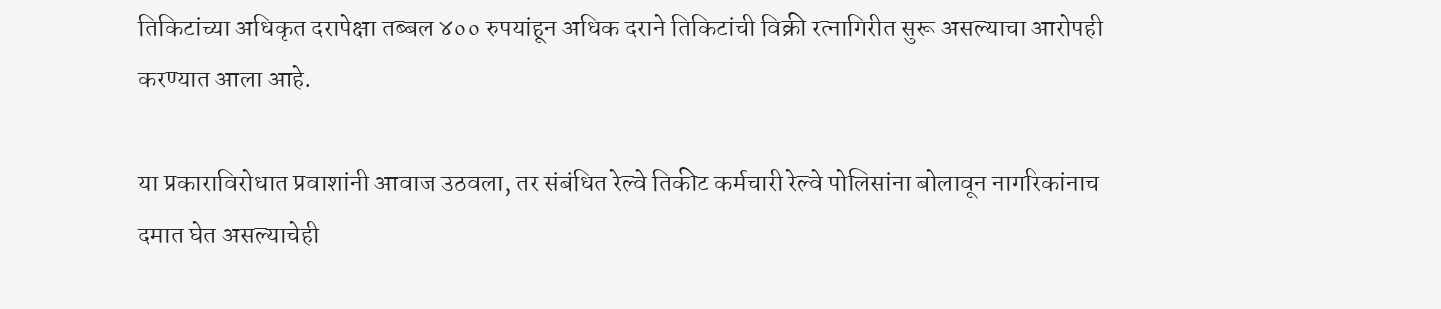तिकिटांच्या अधिकृत दरापेक्षा तब्बल ४०० रुपयांहून अधिक दराने तिकिटांची विक्री रत्नागिरीत सुरू असल्याचा आरोपही करण्यात आला आहे.

या प्रकाराविरोधात प्रवाशांनी आवाज उठवला, तर संबंधित रेल्वे तिकीट कर्मचारी रेल्वे पोलिसांना बोलावून नागरिकांनाच दमात घेत असल्याचेही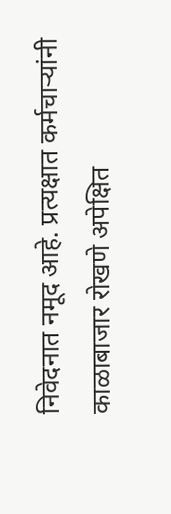निवेदनात नमूद आहे. प्रत्यक्षात कर्मचाऱ्यांनी काळाबाजार रोखणे अपेक्षित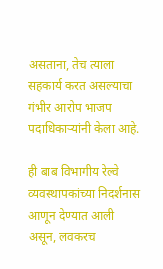असताना, तेच त्याला सहकार्य करत असल्याचा गंभीर आरोप भाजप पदाधिकाऱ्यांनी केला आहे.

ही बाब विभागीय रेल्वे व्यवस्थापकांच्या निदर्शनास आणून देण्यात आली असून, लवकरच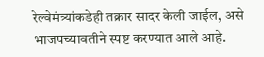रेल्वेमंत्र्यांकडेही तक्रार सादर केली जाईल, असे भाजपच्यावतीने स्पष्ट करण्यात आले आहे.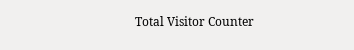Total Visitor Counter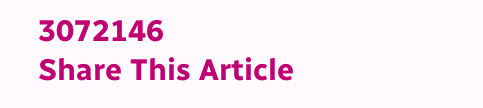3072146
Share This Article